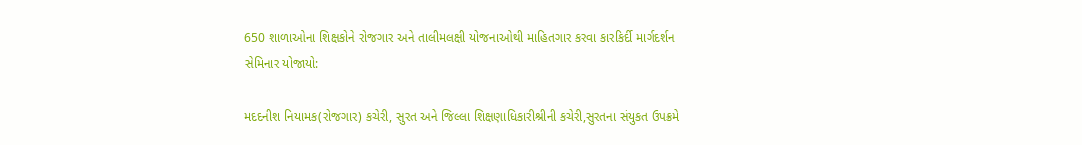650 શાળાઓના શિક્ષકોને રોજગાર અને તાલીમલક્ષી યોજનાઓથી માહિતગાર કરવા કારકિર્દી માર્ગદર્શન સેમિનાર યોજાયો:

મદદનીશ નિયામક(રોજગાર) કચેરી, સુરત અને જિલ્લા શિક્ષણાધિકારીશ્રીની કચેરી,સુરતના સંયુકત ઉપક્રમે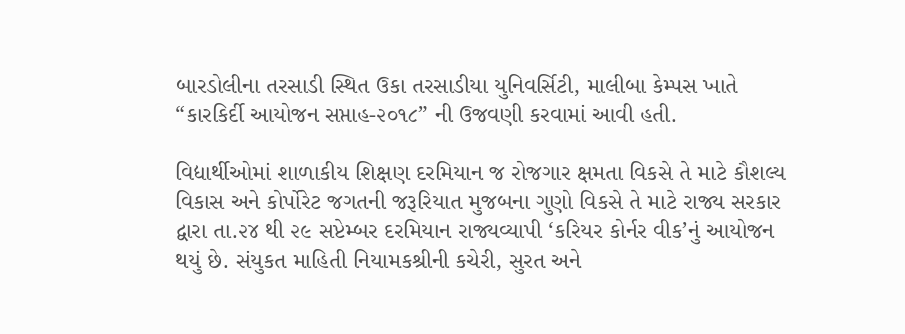બારડોલીના તરસાડી સ્થિત ઉકા તરસાડીયા યુનિવર્સિટી, માલીબા કેમ્પસ ખાતે “કારકિર્દી આયોજન સપ્તાહ-૨૦૧૮” ની ઉજવણી કરવામાં આવી હતી.

વિદ્યાર્થીઓમાં શાળાકીય શિક્ષણ દરમિયાન જ રોજગાર ક્ષમતા વિકસે તે માટે કૌશલ્ય વિકાસ અને કોર્પોરેટ જગતની જરૂરિયાત મુજબના ગુણો વિકસે તે માટે રાજ્ય સરકાર દ્વારા તા.૨૪ થી ૨૯ સપ્ટેમ્બર દરમિયાન રાજ્યવ્યાપી ‘કરિયર કોર્નર વીક’નું આયોજન થયું છે. સંયુકત માહિતી નિયામકશ્રીની કચેરી, સુરત અને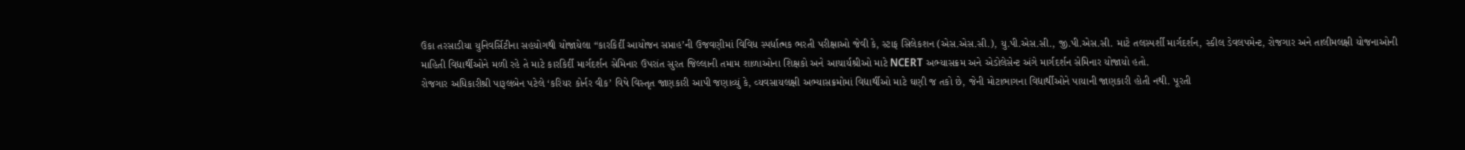ઉકા તરસાડીયા યુનિવર્સિટીના સહયોગથી યોજાયેલા “કારકિર્દી આયોજન સપ્તાહ’ની ઉજવણીમાં વિવિધ સ્પર્ધાત્મક ભરતી પરીક્ષાઓ જેવી કે, સ્ટાફ સિલેકશન (એસ.એસ.સી.), યુ.પી.એસ.સી., જી.પી.એસ.સી. માટે તલસ્પર્શી માર્ગદર્શન, સ્કીલ ડેવલપમેન્ટ, રોજગાર અને તાલીમલક્ષી યોજનાઓની માહિતી વિદ્યાર્થીઓને મળી રહે તે માટે કારકિર્દી માર્ગદર્શન સેમિનાર ઉપરાંત સુરત જિલ્લાની તમામ શાળાઓના શિક્ષકો અને આચાર્યશ્રીઓ માટે NCERT અભ્યાસક્રમ અને એડોલેસેન્ટ અંગે માર્ગદર્શન સેમિનાર યોજાયો હતો.
રોજગાર અધિકારીશ્રી પારૂલબેન પટેલે ‘કરિયર કોર્નર વીક’ વિષે વિસ્તૃત જાણકારી આપી જણાવ્યું કે, વ્યવસાયલક્ષી અભ્યાસક્રમોમાં વિદ્યાર્થીઓ માટે ઘણી જ તકો છે, જેની મોટાભાગના વિદ્યાર્થીઓને પાયાની જાણકારી હોતી નથી. પૂરતી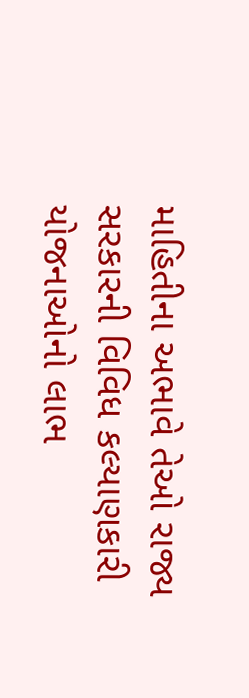માહિતીના અભાવે તેઓ રાજ્ય સરકારની વિવિધ કલ્યાણકારી યોજનાઓનો લાભ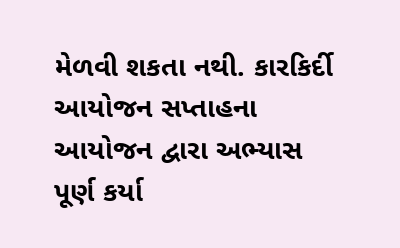મેળવી શકતા નથી. કારકિર્દી આયોજન સપ્તાહના આયોજન દ્વારા અભ્યાસ પૂર્ણ કર્યા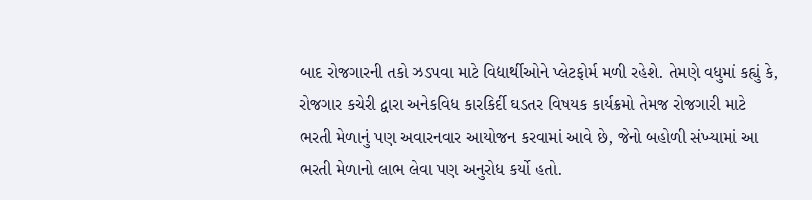બાદ રોજગારની તકો ઝડપવા માટે વિદ્યાર્થીઓને પ્લેટફોર્મ મળી રહેશે. તેમણે વધુમાં કહ્યું કે, રોજગાર કચેરી દ્વારા અનેકવિધ કારકિર્દી ઘડતર વિષયક કાર્યક્રમો તેમજ રોજગારી માટે ભરતી મેળાનું પણ અવારનવાર આયોજન કરવામાં આવે છે, જેનો બહોળી સંખ્યામાં આ ભરતી મેળાનો લાભ લેવા પણ અનુરોધ કર્યો હતો.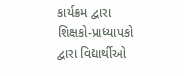કાર્યક્રમ દ્વારા શિક્ષકો-પ્રાધ્યાપકો દ્વારા વિદ્યાર્થીઓ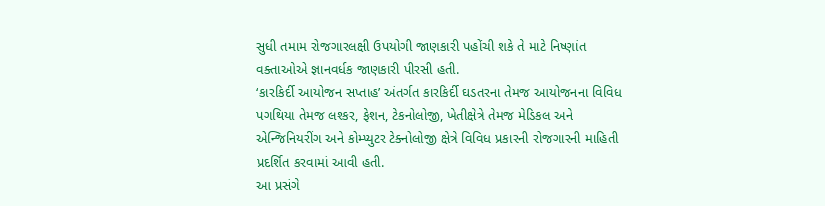સુધી તમામ રોજગારલક્ષી ઉપયોગી જાણકારી પહોંચી શકે તે માટે નિષ્ણાંત વક્તાઓએ જ્ઞાનવર્ધક જાણકારી પીરસી હતી.
‘કારકિર્દી આયોજન સપ્તાહ’ અંતર્ગત કારકિર્દી ઘડતરના તેમજ આયોજનના વિવિધ પગથિયા તેમજ લશ્કર, ફેશન, ટેકનોલોજી, ખેતીક્ષેત્રે તેમજ મેડિકલ અને એન્જિનિયરીંગ અને કોમ્પ્યુટર ટેક્નોલોજી ક્ષેત્રે વિવિધ પ્રકારની રોજગારની માહિતી પ્રદર્શિત કરવામાં આવી હતી.
આ પ્રસંગે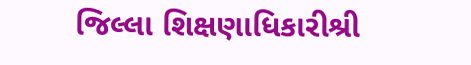જિલ્લા શિક્ષણાધિકારીશ્રી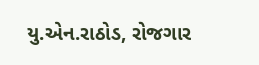યુ.એન.રાઠોડ, રોજગાર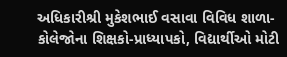અધિકારીશ્રી મુકેશભાઈ વસાવા વિવિધ શાળા-કોલેજોના શિક્ષકો-પ્રાધ્યાપકો, વિદ્યાર્થીઓ મોટી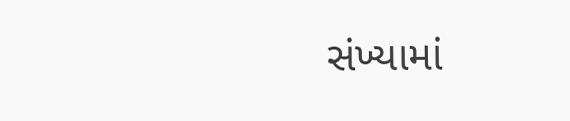સંખ્યામાં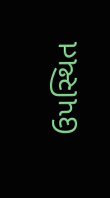ઉપસ્થિત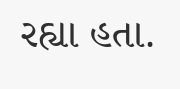રહ્યા હતા.